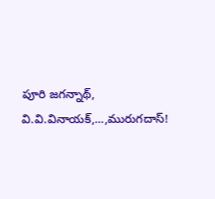పూరి జగన్నాథ్, వి.వి.వినాయక్,...,మురుగదాస్!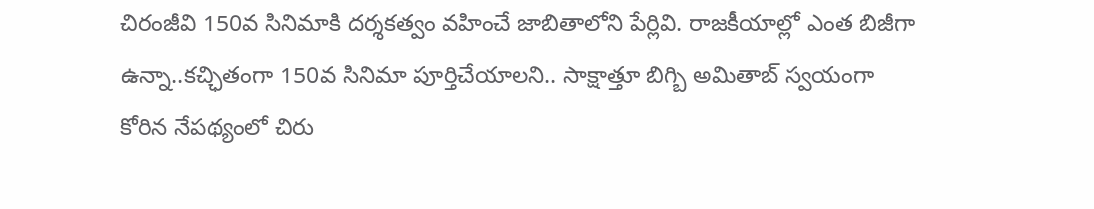చిరంజీవి 150వ సినిమాకి దర్శకత్వం వహించే జాబితాలోని పేర్లివి. రాజకీయాల్లో ఎంత బిజీగా ఉన్నా..కచ్ఛితంగా 150వ సినిమా పూర్తిచేయాలని.. సాక్షాత్తూ బిగ్బి అమితాబ్ స్వయంగా కోరిన నేపథ్యంలో చిరు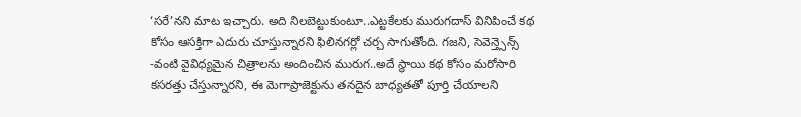‘సరే’నని మాట ఇచ్చారు. అది నిలబెట్టుకుంటూ..ఎట్టకేలకు మురుగదాస్ వినిపించే కథ కోసం ఆసక్తిగా ఎదురు చూస్తున్నారని ఫిలినగర్లో చర్చ సాగుతోంది. గజని, సెవెన్త్సెన్స్ -వంటి వైవిధ్యమైన చిత్రాలను అందించిన మురుగ..అదే స్థాయి కథ కోసం మరోసారి కసరత్తు చేస్తున్నారని, ఈ మెగాప్రాజెక్టును తనదైన బాధ్యతతో పూర్తి చేయాలని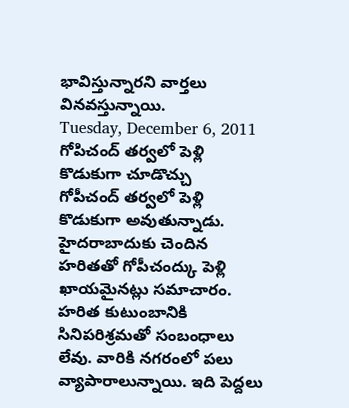భావిస్తున్నారని వార్తలు వినవస్తున్నాయి.
Tuesday, December 6, 2011
గోపిచంద్ తర్వలో పెళ్లి కొడుకుగా చూడొచ్చు
గోపీచంద్ తర్వలో పెళ్లి కొడుకుగా అవుతున్నాడు. హైదరాబాదుకు చెందిన హరితతో గోపీచంద్కు పెళ్లి ఖాయమైనట్లు సమాచారం. హరిత కుటుంబానికి సినిపరిశ్రమతో సంబంధాలు లేవు. వారికి నగరంలో పలు వ్యాపారాలున్నాయి. ఇది పెద్దలు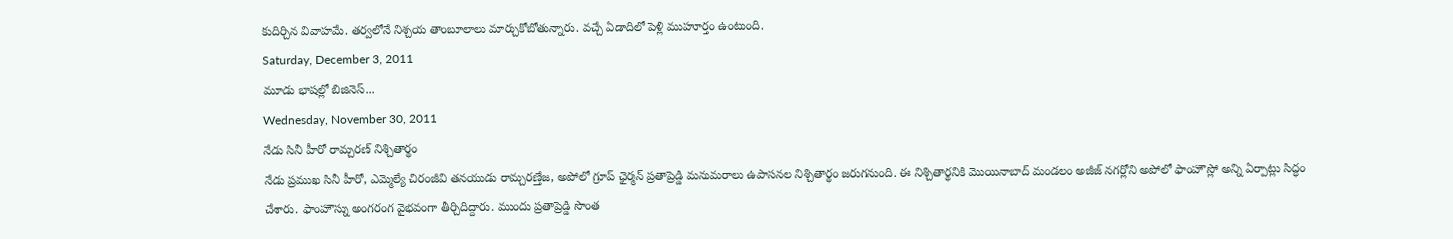కుదిర్చిన వివాహమే. తర్వలోనే నిశ్చయ తాంబూలాలు మార్చుకోబోతున్నారు. వచ్చే ఏడాదిలో పెళ్లి ముహూర్తం ఉంటుంది.
Saturday, December 3, 2011
మూడు భాషల్లో బిజినెస్...
Wednesday, November 30, 2011
నేడు సినీ హీరో రామ్చరణ్ నిశ్చితార్థం
నేడు ప్రముఖ సినీ హీరో, ఎమ్మెల్యే చిరంజీవి తనయుడు రామ్చరణ్తేజ, అపోలో గ్రూప్ ఛైర్మన్ ప్రతాప్రెడ్డి మనుమరాలు ఉపాసనల నిశ్చితార్థం జరుగనుంది. ఈ నిశ్చితార్థనికి మొయినాబాద్ మండలం అజీజ్ నగర్లోని అపోలో ఫాంహౌస్లో అన్ని ఏర్పాట్లు సిద్ధం చేశారు. ఫాంహౌస్ను అంగరంగ వైభవంగా తీర్చిదిద్దారు. ముందు ప్రతాప్రెడ్డి సొంత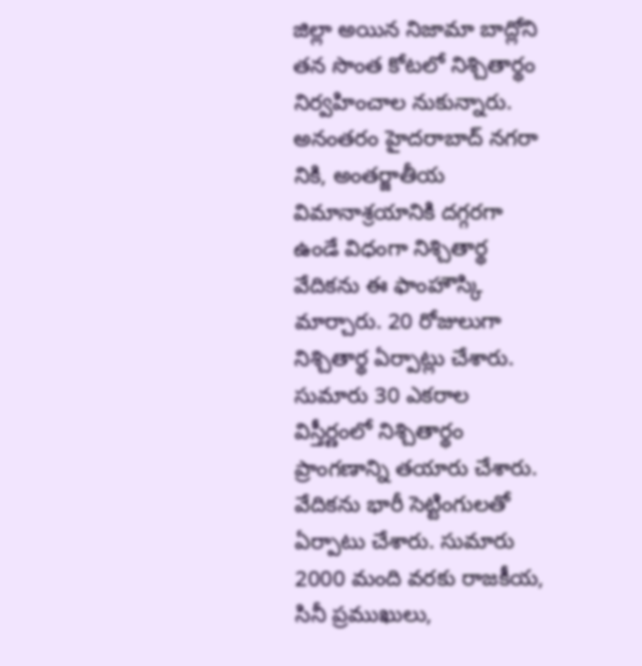జిల్లా అయిన నిజామా బాద్లోని తన సొంత కోటలో నిశ్చితార్థం నిర్వహించాల నుకున్నారు. అనంతరం హైదరాబాద్ నగరా నికి, అంతర్జాతీయ విమానాశ్రయానికి దగ్గరగా ఉండే విధంగా నిశ్చితార్థ వేదికను ఈ ఫాంహౌస్కి మార్చారు. 20 రోజులుగా నిశ్చితార్థ ఏర్పాట్లు చేశారు. సుమారు 30 ఎకరాల విస్తీర్ణంలో నిశ్చితార్థం ప్రాంగణాన్ని తయారు చేశారు. వేదికను భారీ సెట్టింగులతో ఏర్పాటు చేశారు. సుమారు 2000 మంది వరకు రాజకీయ, సినీ ప్రముఖులు,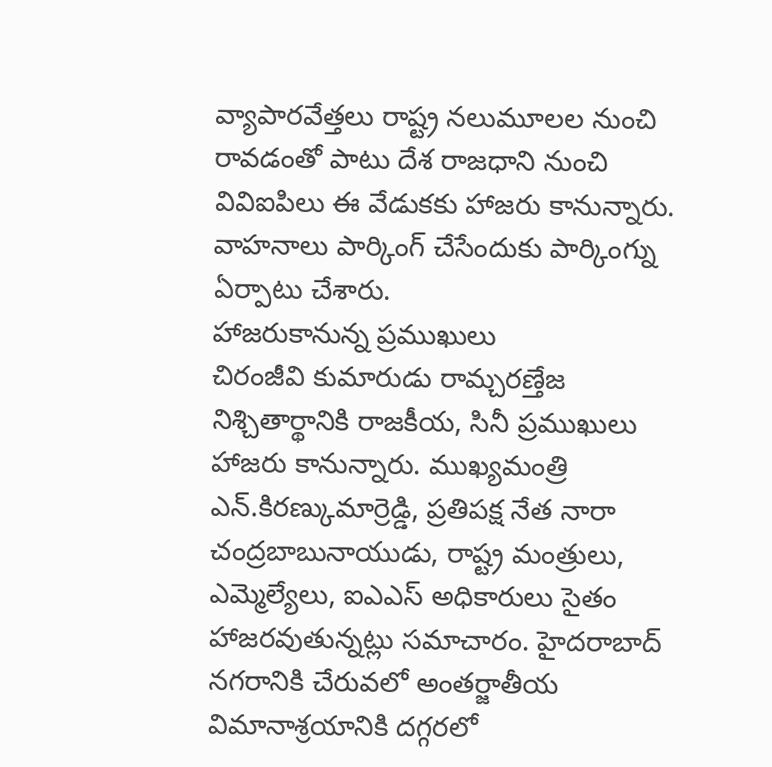వ్యాపారవేత్తలు రాష్ట్ర నలుమూలల నుంచి రావడంతో పాటు దేశ రాజధాని నుంచి వివిఐపిలు ఈ వేడుకకు హాజరు కానున్నారు. వాహనాలు పార్కింగ్ చేసేందుకు పార్కింగ్ను ఏర్పాటు చేశారు.
హాజరుకానున్న ప్రముఖులు
చిరంజీవి కుమారుడు రామ్చరణ్తేజ నిశ్చితార్థానికి రాజకీయ, సినీ ప్రముఖులు హాజరు కానున్నారు. ముఖ్యమంత్రి ఎన్.కిరణ్కుమార్రెడ్డి, ప్రతిపక్ష నేత నారా చంద్రబాబునాయుడు, రాష్ట్ర మంత్రులు, ఎమ్మెల్యేలు, ఐఎఎస్ అధికారులు సైతం హాజరవుతున్నట్లు సమాచారం. హైదరాబాద్ నగరానికి చేరువలో అంతర్జాతీయ విమానాశ్రయానికి దగ్గరలో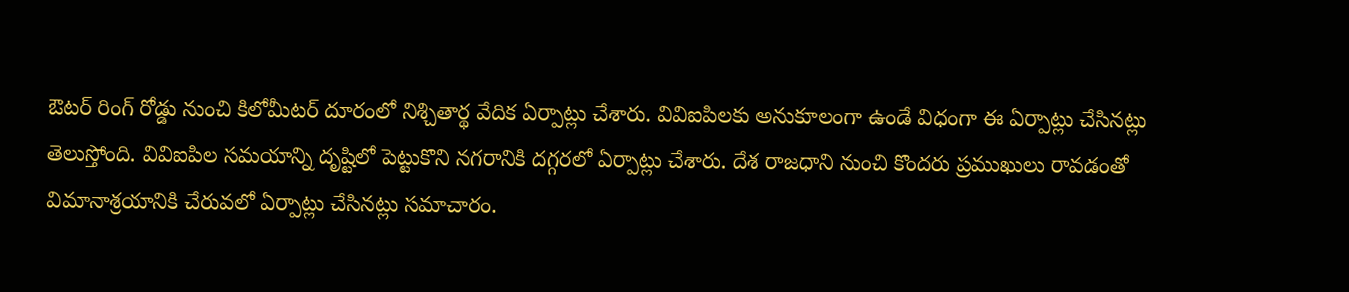ఔటర్ రింగ్ రోడ్డు నుంచి కిలోమీటర్ దూరంలో నిశ్చితార్థ వేదిక ఏర్పాట్లు చేశారు. వివిఐపిలకు అనుకూలంగా ఉండే విధంగా ఈ ఏర్పాట్లు చేసినట్లు తెలుస్తోంది. వివిఐపిల సమయాన్ని దృష్టిలో పెట్టుకొని నగరానికి దగ్గరలో ఏర్పాట్లు చేశారు. దేశ రాజధాని నుంచి కొందరు ప్రముఖులు రావడంతో విమానాశ్రయానికి చేరువలో ఏర్పాట్లు చేసినట్లు సమాచారం.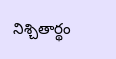నిశ్చితార్థం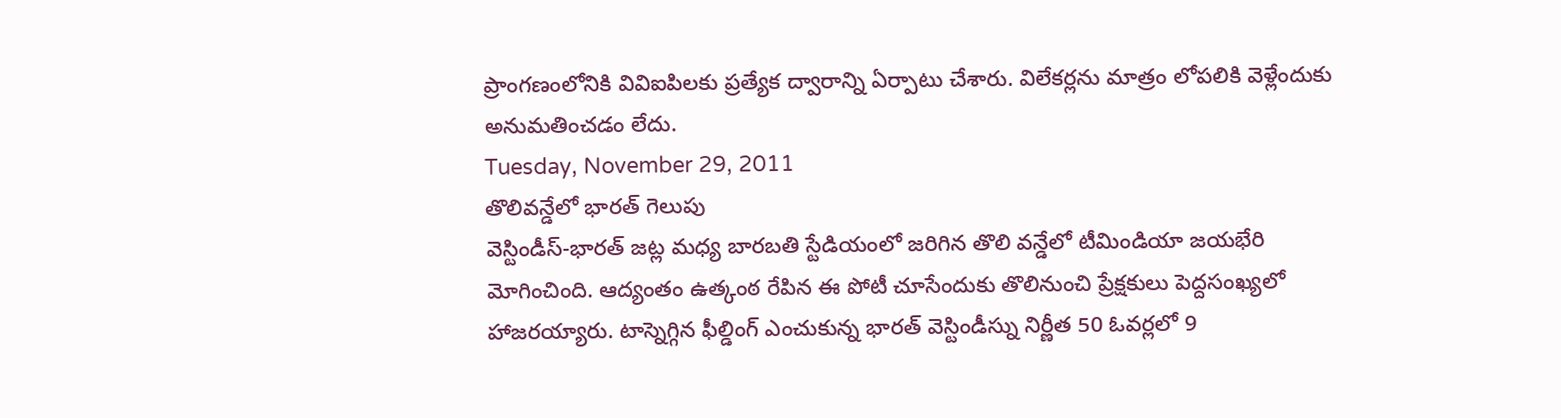ప్రాంగణంలోనికి వివిఐపిలకు ప్రత్యేక ద్వారాన్ని ఏర్పాటు చేశారు. విలేకర్లను మాత్రం లోపలికి వెళ్లేందుకు అనుమతించడం లేదు.
Tuesday, November 29, 2011
తొలివన్డేలో భారత్ గెలుపు
వెస్టిండీస్-భారత్ జట్ల మధ్య బారబతి స్టేడియంలో జరిగిన తొలి వన్డేలో టీమిండియా జయభేరి మోగించింది. ఆద్యంతం ఉత్కంఠ రేపిన ఈ పోటీ చూసేందుకు తొలినుంచి ప్రేక్షకులు పెద్దసంఖ్యలో హాజరయ్యారు. టాస్నెగ్గిన ఫీల్డింగ్ ఎంచుకున్న భారత్ వెస్టిండీస్ను నిర్ణీత 50 ఓవర్లలో 9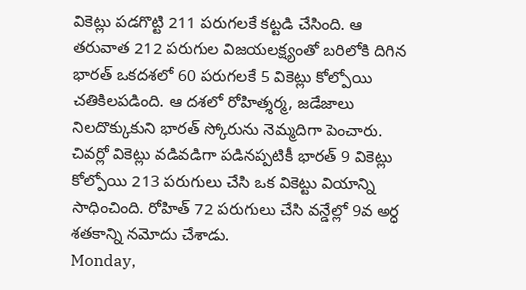వికెట్లు పడగొట్టి 211 పరుగలకే కట్టడి చేసింది. ఆ తరువాత 212 పరుగుల విజయలక్ష్యంతో బరిలోకి దిగిన భారత్ ఒకదశలో 60 పరుగలకే 5 వికెట్లు కోల్పోయి చతికిలపడింది. ఆ దశలో రోహిత్శర్మ, జడేజాలు నిలదొక్కుకుని భారత్ స్కోరును నెమ్మదిగా పెంచారు. చివర్లో వికెట్లు వడివడిగా పడినప్పటికీ భారత్ 9 వికెట్లు కోల్పోయి 213 పరుగులు చేసి ఒక వికెట్టు వియాన్ని సాధించింది. రోహిత్ 72 పరుగులు చేసి వన్డేల్లో 9వ అర్ధ శతకాన్ని నమోదు చేశాడు.
Monday,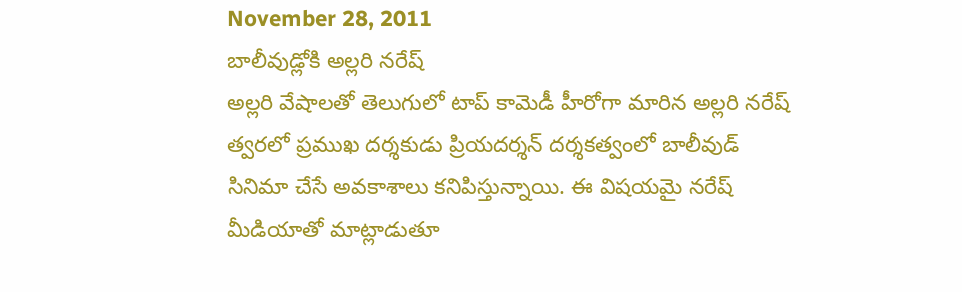November 28, 2011
బాలీవుడ్లోకి అల్లరి నరేష్
అల్లరి వేషాలతో తెలుగులో టాప్ కామెడీ హీరోగా మారిన అల్లరి నరేష్ త్వరలో ప్రముఖ దర్శకుడు ప్రియదర్శన్ దర్శకత్వంలో బాలీవుడ్ సినిమా చేసే అవకాశాలు కనిపిస్తున్నాయి. ఈ విషయమై నరేష్ మీడియాతో మాట్లాడుతూ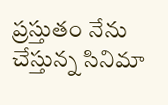ప్రస్తుతం నేను చేస్తున్న సినిమా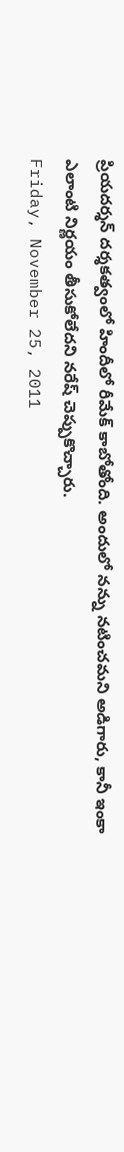ప్రియదర్శన్ దర్శకత్వంలో హిందీలో రీమేక్ కాబోతోంది. అందులో నన్ను నటించమని అడిగారు, కానీ ఇంకా ఎలాంటి నిర్ణయం తీసుకోలేదని నరేష్ చెప్పుకొచ్చారు.
Friday, November 25, 2011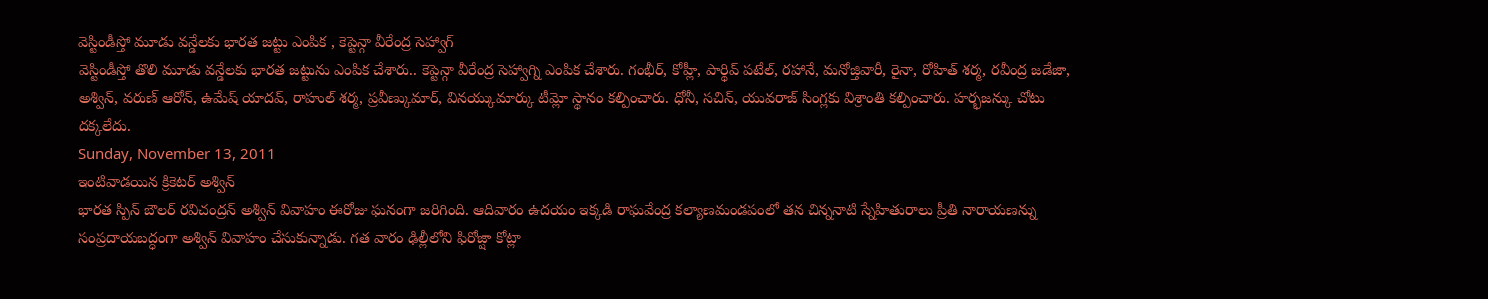వెస్టిండీస్తో మూడు వన్డేలకు భారత జట్టు ఎంపిక , కెప్టెన్గా వీరేంద్ర సెహ్వాగ్
వెస్టిండీస్తో తొలి మూడు వన్డేలకు భారత జట్టును ఎంపిక చేశారు.. కెప్టెన్గా వీరేంద్ర సెహ్వాగ్ని ఎంపిక చేశారు. గంభీర్, కోహ్లీ, పార్థివ్ పటేల్, రహానే, మనోజ్తివారీ, రైనా, రోహిత్ శర్మ, రవీంద్ర జడేజా, అశ్విన్, వరుణ్ ఆరోన్, ఉమేష్ యాదవ్, రాహుల్ శర్మ, ప్రవీణ్కుమార్, వినయ్కుమార్కు టీమ్లో స్థానం కల్పించారు. ధోనీ, సచిన్, యువరాజ్ సింగ్లకు విశ్రాంతి కల్పించారు. హర్భజన్కు చోటు దక్కలేదు.
Sunday, November 13, 2011
ఇంటివాడయిన క్రికెటర్ అశ్విన్
భారత స్పిన్ బౌలర్ రవిచంద్రన్ అశ్విన్ వివాహం ఈరోజు ఘనంగా జరిగింది. ఆదివారం ఉదయం ఇక్కడి రాఘవేంద్ర కల్యాణమండపంలో తన చిన్ననాటి స్నేహితురాలు ప్రీతి నారాయణన్ను సంప్రదాయబద్ధంగా అశ్విన్ వివాహం చేసుకున్నాడు. గత వారం ఢిల్లీలోని ఫిరోజ్షా కోట్లా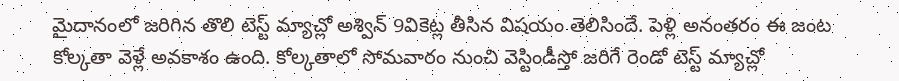మైదానంలో జరిగిన తొలి టెస్ట్ మ్యాచ్లో అశ్విన్ 9వికెట్ల తీసిన విషయం తెలిసిందే. పెళ్లి అనంతరం ఈ జంట కోల్కతా వెళ్లే అవకాశం ఉంది. కోల్కతాలో సోమవారం నుంచి వెస్టిండీస్తో జరిగే రెండో టెస్ట్ మ్యాచ్లో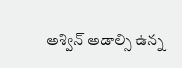అశ్విన్ అడాల్సి ఉన్న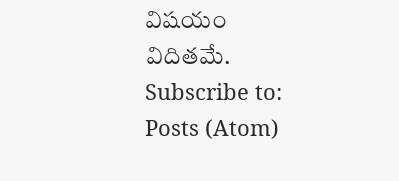విషయం విదితమే.
Subscribe to:
Posts (Atom)